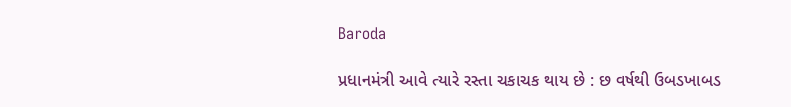Baroda

પ્રધાનમંત્રી આવે ત્યારે રસ્તા ચકાચક થાય છે : છ વર્ષથી ઉબડખાબડ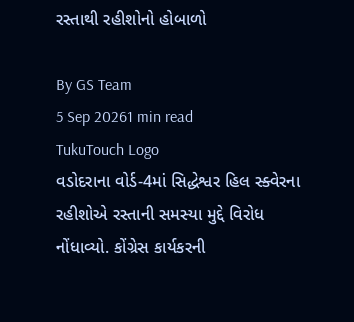રસ્તાથી રહીશોનો હોબાળો

By GS Team
5 Sep 20261 min read
TukuTouch Logo
વડોદરાના વોર્ડ-4માં સિદ્ધેશ્વર હિલ સ્ક્વેરના રહીશોએ રસ્તાની સમસ્યા મુદ્દે વિરોધ નોંધાવ્યો. કોંગ્રેસ કાર્યકરની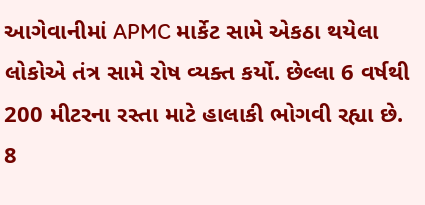આગેવાનીમાં APMC માર્કેટ સામે એકઠા થયેલા લોકોએ તંત્ર સામે રોષ વ્યક્ત કર્યો. છેલ્લા 6 વર્ષથી 200 મીટરના રસ્તા માટે હાલાકી ભોગવી રહ્યા છે. 8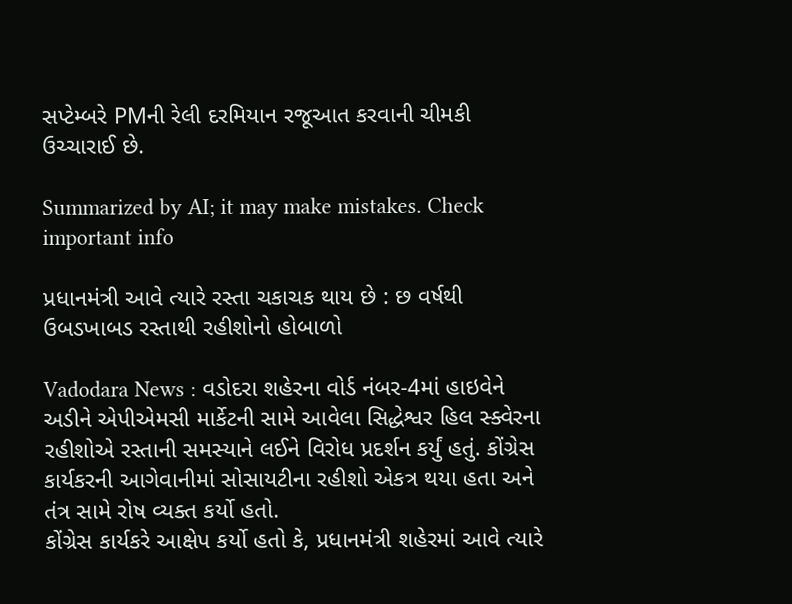સપ્ટેમ્બરે PMની રેલી દરમિયાન રજૂઆત કરવાની ચીમકી ઉચ્ચારાઈ છે.

Summarized by AI; it may make mistakes. Check important info

પ્રધાનમંત્રી આવે ત્યારે રસ્તા ચકાચક થાય છે : છ વર્ષથી ઉબડખાબડ રસ્તાથી રહીશોનો હોબાળો

Vadodara News : વડોદરા શહેરના વોર્ડ નંબર-4માં હાઇવેને અડીને એપીએમસી માર્કેટની સામે આવેલા સિદ્ધેશ્વર હિલ સ્ક્વેરના રહીશોએ રસ્તાની સમસ્યાને લઈને વિરોધ પ્રદર્શન કર્યું હતું. કોંગ્રેસ કાર્યકરની આગેવાનીમાં સોસાયટીના રહીશો એકત્ર થયા હતા અને તંત્ર સામે રોષ વ્યક્ત કર્યો હતો.
કોંગ્રેસ કાર્યકરે આક્ષેપ કર્યો હતો કે, પ્રધાનમંત્રી શહેરમાં આવે ત્યારે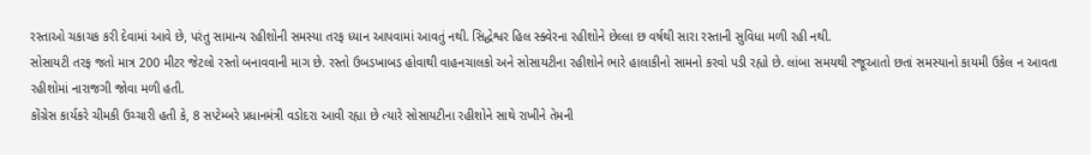રસ્તાઓ ચકાચક કરી દેવામાં આવે છે, પરંતુ સામાન્ય રહીશોની સમસ્યા તરફ ધ્યાન આપવામાં આવતું નથી. સિદ્ધેશ્વર હિલ સ્ક્વેરના રહીશોને છેલ્લા છ વર્ષથી સારા રસ્તાની સુવિધા મળી રહી નથી.
સોસાયટી તરફ જતો માત્ર 200 મીટર જેટલો રસ્તો બનાવવાની માગ છે. રસ્તો ઉબડખાબડ હોવાથી વાહનચાલકો અને સોસાયટીના રહીશોને ભારે હાલાકીનો સામનો કરવો પડી રહ્યો છે. લાંબા સમયથી રજૂઆતો છતાં સમસ્યાનો કાયમી ઉકેલ ન આવતા રહીશોમાં નારાજગી જોવા મળી હતી.
કોંગ્રેસ કાર્યકરે ચીમકી ઉચ્ચારી હતી કે, 8 સપ્ટેમ્બરે પ્રધાનમંત્રી વડોદરા આવી રહ્યા છે ત્યારે સોસાયટીના રહીશોને સાથે રાખીને તેમની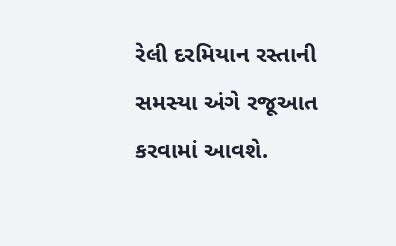રેલી દરમિયાન રસ્તાની સમસ્યા અંગે રજૂઆત કરવામાં આવશે.